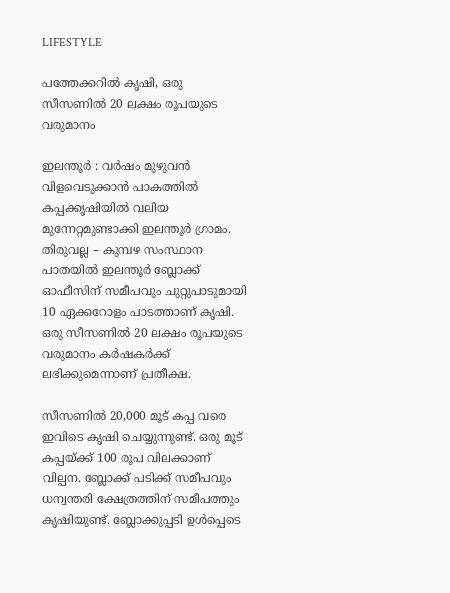LIFESTYLE

പത്തേക്കറിൽ കൃഷി, ഒരു സീസണിൽ 20 ലക്ഷം രൂപയുടെ വരുമാനം

ഇലന്തൂർ : വർഷം മുഴുവൻ വിളവെടുക്കാൻ പാകത്തിൽ കപ്പക്കൃഷിയിൽ വലിയ മുന്നേറ്റമുണ്ടാക്കി ഇലന്തൂർ ഗ്രാമം. തിരുവല്ല – കുമ്പഴ സംസ്ഥാന പാതയിൽ ഇലന്തൂർ ബ്ലോക്ക് ഓഫീസിന് സമീപവും ചുറ്റുപാടുമായി 10 ഏക്കറോളം പാടത്താണ് കൃഷി. ഒരു സീസണിൽ 20 ലക്ഷം രൂപയുടെ വരുമാനം കർഷകർക്ക് ലഭിക്കുമെന്നാണ് പ്രതീക്ഷ.

സീസണിൽ 20,000 മൂട് കപ്പ വരെ ഇവിടെ കൃഷി ചെയ്യുന്നുണ്ട്. ഒരു മൂട് കപ്പയ്ക്ക് 100 രൂപ വിലക്കാണ് വില്പന. ബ്ലോക്ക് പടിക്ക് സമീപവും ധന്വന്തരി ക്ഷേത്രത്തിന് സമീപത്തും കൃഷിയുണ്ട്. ബ്ലോക്കുപ്പടി ഉൾപ്പെടെ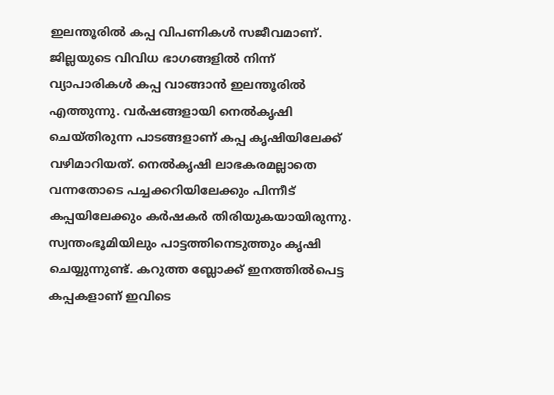ഇലന്തൂരിൽ കപ്പ വിപണികൾ സജീവമാണ്. ജില്ലയുടെ വിവിധ ഭാഗങ്ങളിൽ നിന്ന് വ്യാപാരികൾ കപ്പ വാങ്ങാൻ ഇലന്തൂരിൽ എത്തുന്നു. വർഷങ്ങളായി നെൽകൃഷി ചെയ്തിരുന്ന പാടങ്ങളാണ് കപ്പ കൃഷിയിലേക്ക് വഴിമാറിയത്. നെൽകൃഷി ലാഭകരമല്ലാതെ വന്നതോടെ പച്ചക്കറിയിലേക്കും പിന്നീട് കപ്പയിലേക്കും കർഷകർ തിരിയുകയായിരുന്നു. സ്വന്തംഭൂമിയിലും പാട്ടത്തിനെടുത്തും കൃഷി ചെയ്യുന്നുണ്ട്. കറുത്ത ബ്ലോക്ക് ഇനത്തിൽപെട്ട കപ്പകളാണ് ഇവിടെ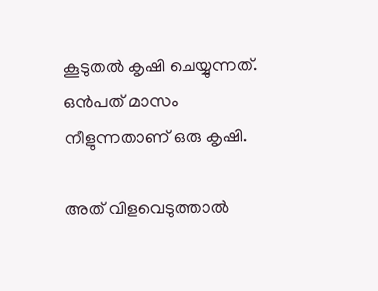കൂടുതൽ കൃഷി ചെയ്യുന്നത്. ഒൻപത് മാസം നീളുന്നതാണ് ഒരു കൃഷി.

അത് വിളവെടുത്താൽ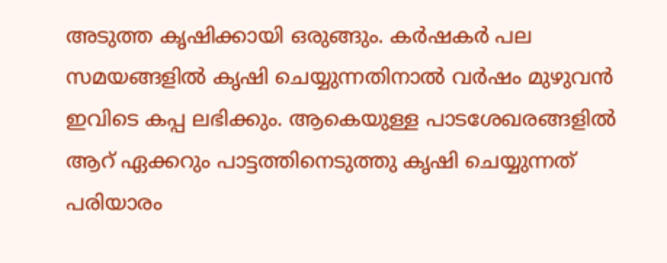അടുത്ത കൃഷിക്കായി ഒരുങ്ങും. കർഷകർ പല സമയങ്ങളിൽ കൃഷി ചെയ്യുന്നതിനാൽ വർഷം മുഴുവൻ ഇവിടെ കപ്പ ലഭിക്കും. ആകെയുള്ള പാടശേഖരങ്ങളിൽ ആറ് ഏക്കറും പാട്ടത്തിനെടുത്തു കൃഷി ചെയ്യുന്നത് പരിയാരം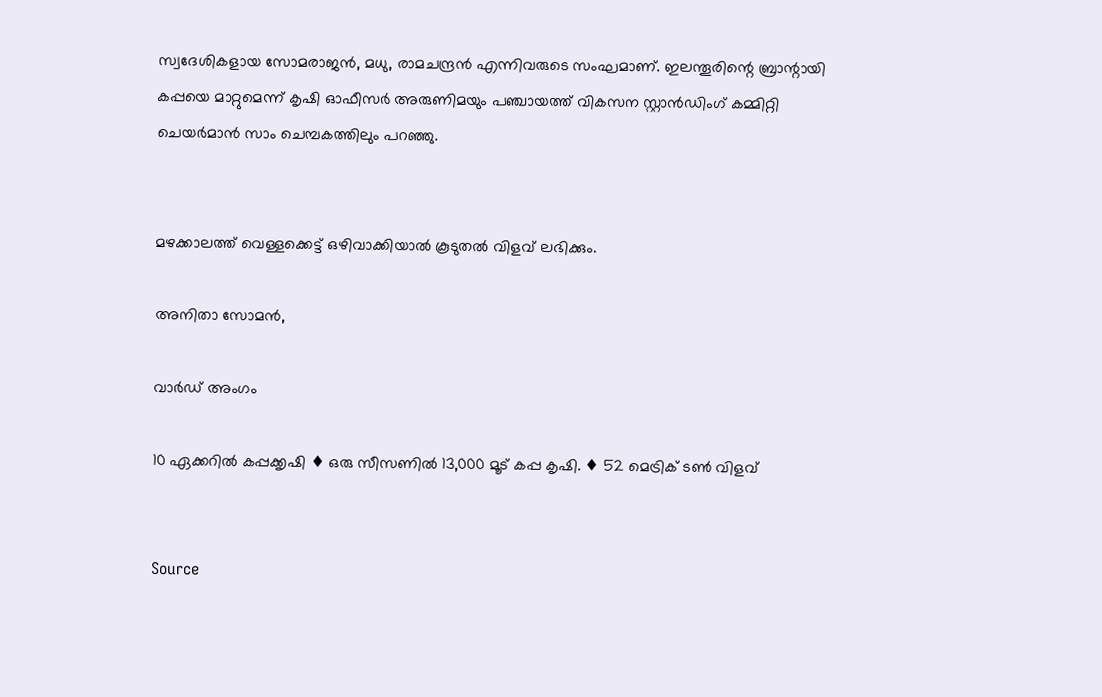സ്വദേശികളായ സോമരാജൻ, മധു, രാമചന്ദ്രൻ എന്നിവരുടെ സംഘമാണ്. ഇലന്തൂരിന്റെ ബ്രാന്റായി കപ്പയെ മാറ്റുമെന്ന് കൃഷി ഓഫീസർ അരുണിമയും പഞ്ചായത്ത് വികസന സ്റ്റാൻഡിംഗ് കമ്മിറ്റി ചെയർമാൻ സാം ചെമ്പകത്തിലും പറഞ്ഞു.


മഴക്കാലത്ത് വെള്ളക്കെട്ട് ഒഴിവാക്കിയാൽ കൂടുതൽ വിളവ് ലഭിക്കും.

അനിതാ സോമൻ,

വാർഡ് അംഗം

10 ഏക്കറിൽ കപ്പക്കൃഷി ♦ ഒരു സീസണിൽ 13,000 മൂട് കപ്പ കൃഷി. ♦ 52 മെട്രിക് ടൺ വിളവ്


Source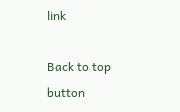link

Back to top button